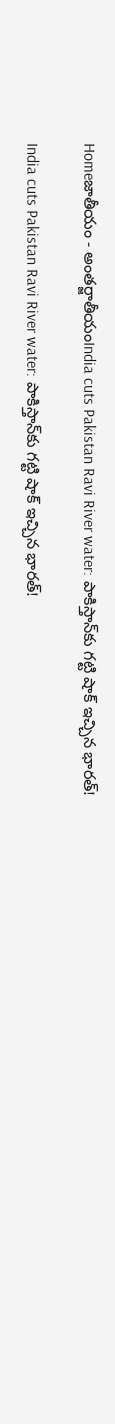Homeజాతీయం - అంతర్జాతీయంIndia cuts Pakistan Ravi River water: పాకిస్తాన్‌కు గట్టి షాక్‌ ఇచ్చిన భారత్‌!

India cuts Pakistan Ravi River water: పాకిస్తాన్‌కు గట్టి షాక్‌ ఇచ్చిన భారత్‌!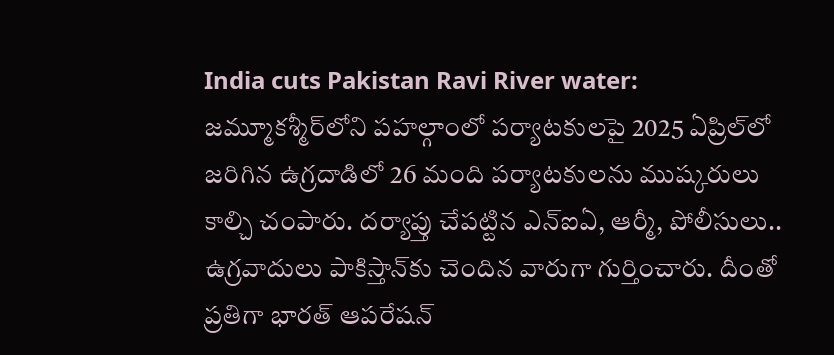India cuts Pakistan Ravi River water: జమ్మూకశ్మీర్‌లోని పహల్గాంలో పర్యాటకులపై 2025 ఏప్రిల్‌లో జరిగిన ఉగ్రదాడిలో 26 మంది పర్యాటకులను ముష్కరులు కాల్చి చంపారు. దర్యాప్తు చేపట్టిన ఎన్‌ఐఏ, ఆర్మీ, పోలీసులు.. ఉగ్రవాదులు పాకిస్తాన్‌కు చెందిన వారుగా గుర్తించారు. దీంతో ప్రతిగా భారత్‌ ఆపరేషన్‌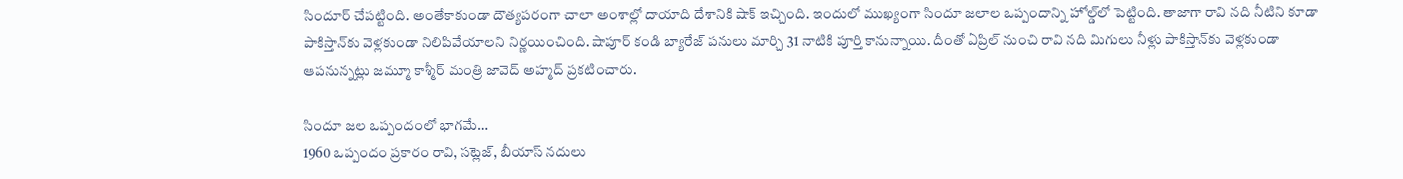సిందూర్‌ చేపట్టింది. అంతేకాకుండా దౌత్యపరంగా చాలా అంశాల్లో దాయాది దేశానికి షాక్‌ ఇచ్చింది. ఇందులో ముఖ్యంగా సిందూ జలాల ఒప్పందాన్ని హోల్డ్‌లో పెట్టింది. తాజాగా రావి నది నీటిని కూడా పాకిస్తాన్‌కు వెళ్లకుండా నిలిపివేయాలని నిర్ణయించింది. షాపూర్‌ కండి బ్యారేజ్‌ పనులు మార్చి 31 నాటికి పూర్తి కానున్నాయి. దీంతో ఏప్రిల్‌ నుంచి రావి నది మిగులు నీళ్లు పాకిస్తాన్‌కు వెళ్లకుండా ఆపనున్నట్లు జమ్మూ కాశ్మీర్‌ మంత్రి జావెద్‌ అహ్మద్‌ ప్రకటించారు.

సిందూ జల ఒప్పందంలో భాగమే…
1960 ఒప్పందం ప్రకారం రావి, సట్లెజ్, బీయాస్‌ నదులు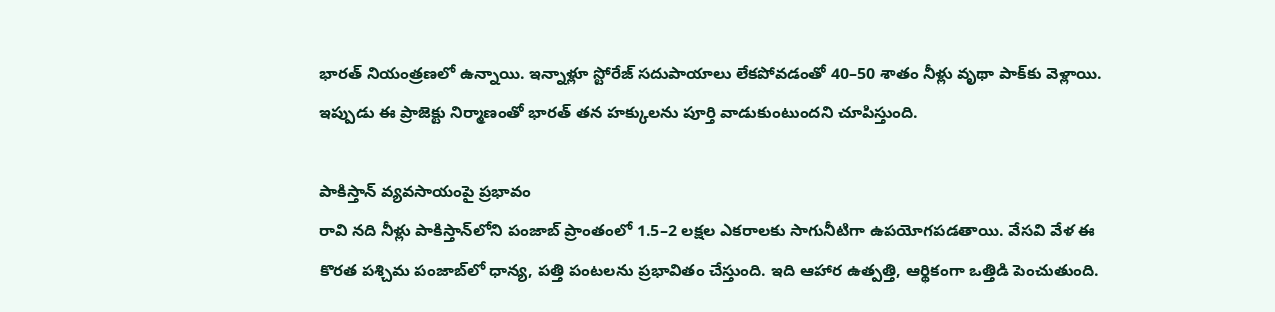భారత్‌ నియంత్రణలో ఉన్నాయి. ఇన్నాళ్లూ స్టోరేజ్‌ సదుపాయాలు లేకపోవడంతో 40–50 శాతం నీళ్లు వృథా పాక్‌కు వెళ్లాయి. ఇప్పుడు ఈ ప్రాజెక్టు నిర్మాణంతో భారత్‌ తన హక్కులను పూర్తి వాడుకుంటుందని చూపిస్తుంది.

పాకిస్తాన్‌ వ్యవసాయంపై ప్రభావం
రావి నది నీళ్లు పాకిస్తాన్‌లోని పంజాబ్‌ ప్రాంతంలో 1.5–2 లక్షల ఎకరాలకు సాగునీటిగా ఉపయోగపడతాయి. వేసవి వేళ ఈ కొరత పశ్చిమ పంజాబ్‌లో ధాన్య, పత్తి పంటలను ప్రభావితం చేస్తుంది. ఇది ఆహార ఉత్పత్తి, ఆర్థికంగా ఒత్తిడి పెంచుతుంది.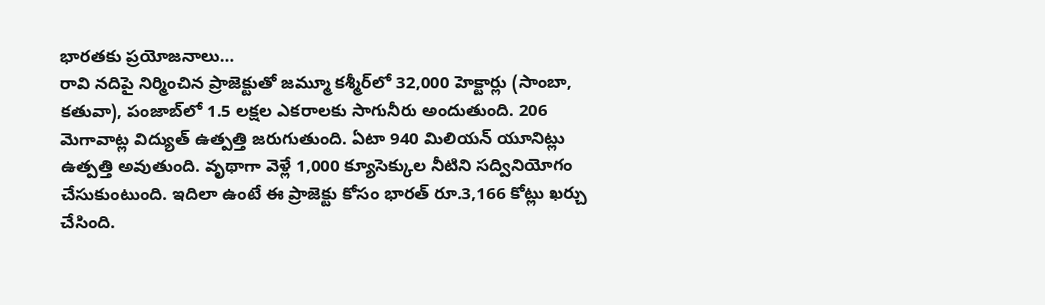భారతకు ప్రయోజనాలు…
రావి నదిపై నిర్మించిన ప్రాజెక్టుతో జమ్మూ కశ్మీర్‌లో 32,000 హెక్టార్లు (సాంబా, కతువా), పంజాబ్‌లో 1.5 లక్షల ఎకరాలకు సాగునీరు అందుతుంది. 206 మెగావాట్ల విద్యుత్‌ ఉత్పత్తి జరుగుతుంది. ఏటా 940 మిలియన్‌ యూనిట్లు ఉత్పత్తి అవుతుంది. వృథాగా వెళ్లే 1,000 క్యూసెక్కుల నీటిని సద్వినియోగం చేసుకుంటుంది. ఇదిలా ఉంటే ఈ ప్రాజెక్టు కోసం భారత్‌ రూ.3,166 కోట్లు ఖర్చు చేసింది.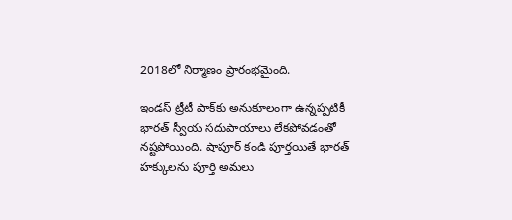2018లో నిర్మాణం ప్రారంభమైంది.

ఇండస్‌ ట్రీటీ పాక్‌కు అనుకూలంగా ఉన్నప్పటికీ భారత్‌ స్వీయ సదుపాయాలు లేకపోవడంతో నష్టపోయింది. షాపూర్‌ కండి పూర్తయితే భారత్‌ హక్కులను పూర్తి అమలు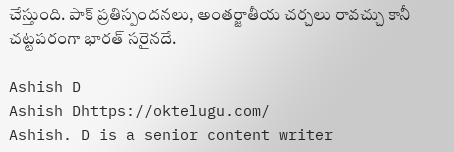చేస్తుంది. పాక్‌ ప్రతిస్పందనలు, అంతర్జాతీయ చర్చలు రావచ్చు కానీ చట్టపరంగా భారత్‌ సరైనదే.

Ashish D
Ashish Dhttps://oktelugu.com/
Ashish. D is a senior content writer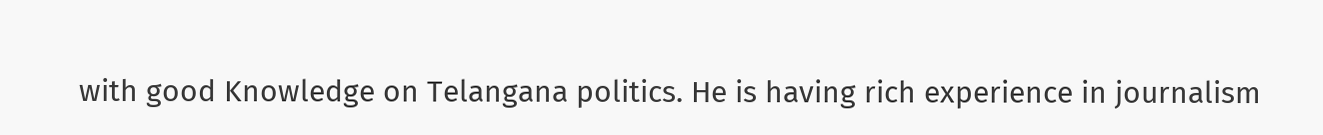with good Knowledge on Telangana politics. He is having rich experience in journalism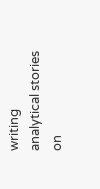writing analytical stories on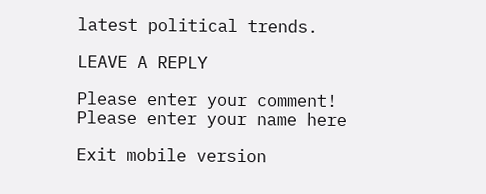latest political trends.

LEAVE A REPLY

Please enter your comment!
Please enter your name here

Exit mobile version